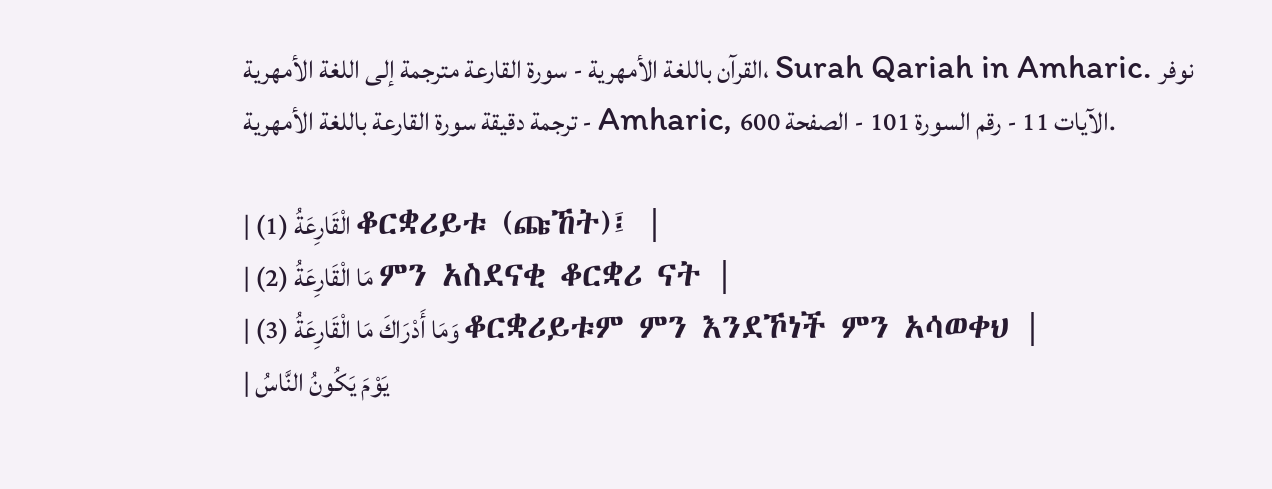القرآن باللغة الأمهرية - سورة القارعة مترجمة إلى اللغة الأمهرية، Surah Qariah in Amharic. نوفر ترجمة دقيقة سورة القارعة باللغة الأمهرية - Amharic, الآيات 11 - رقم السورة 101 - الصفحة 600.

| الْقَارِعَةُ (1) ቆርቋሪይቱ (ጩኸት)፤ |
| مَا الْقَارِعَةُ (2) ምን አስደናቂ ቆርቋሪ ናት |
| وَمَا أَدْرَاكَ مَا الْقَارِعَةُ (3) ቆርቋሪይቱም ምን እንደኾነች ምን አሳወቀህ |
| يَوْمَ يَكُونُ النَّاسُ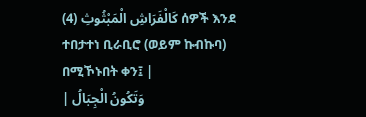كَالْفَرَاشِ الْمَبْثُوثِ (4) ሰዎች እንደ ተበታተነ ቢራቢሮ (ወይም ኩብኩባ) በሚኾኑበት ቀን፤ |
| وَتَكُونُ الْجِبَالُ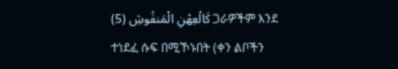كَالْعِهْنِ الْمَنفُوشِ (5) ጋራዎችም እንደ ተነደፈ ሱፍ በሚኾኑበት (ቀን ልቦችን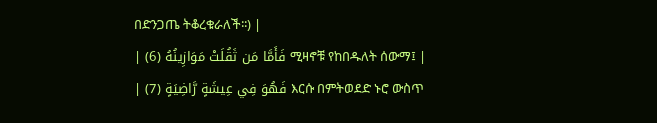በድንጋጤ ትቆረቁራለች፡፡) |
| فَأَمَّا مَن ثَقُلَتْ مَوَازِينُهُ (6) ሚዛኖቹ የከበዱለት ሰውማ፤ |
| فَهُوَ فِي عِيشَةٍ رَّاضِيَةٍ (7) እርሱ በምትወደድ ኑሮ ውስጥ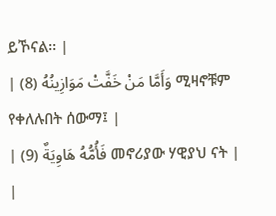ይኾናል፡፡ |
| وَأَمَّا مَنْ خَفَّتْ مَوَازِينُهُ (8) ሚዛኖቹም የቀለሉበት ሰውማ፤ |
| فَأُمُّهُ هَاوِيَةٌ (9) መኖሪያው ሃዊያህ ናት |
|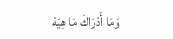وَمَا أَدْرَاكَ مَا هِيَهْ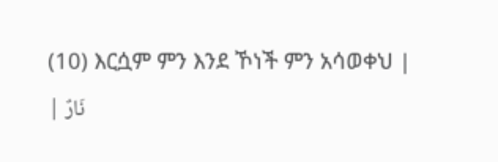(10) እርሷም ምን እንደ ኾነች ምን አሳወቀህ |
| نَارٌ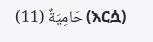حَامِيَةٌ (11) (እርሷ)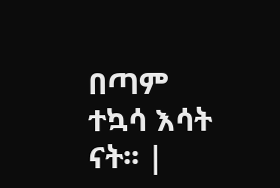በጣም ተኳሳ እሳት ናት፡፡ |